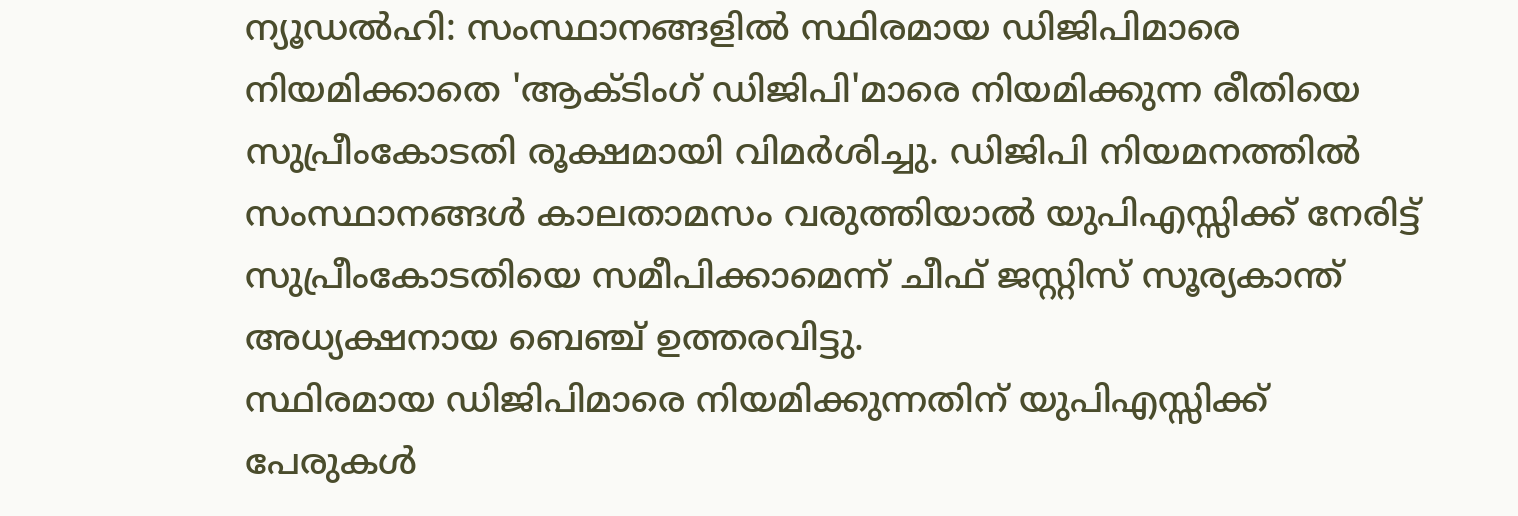ന്യൂഡൽഹി: സംസ്ഥാനങ്ങളിൽ സ്ഥിരമായ ഡിജിപിമാരെ നിയമിക്കാതെ 'ആക്ടിംഗ് ഡിജിപി'മാരെ നിയമിക്കുന്ന രീതിയെ സുപ്രീംകോടതി രൂക്ഷമായി വിമർശിച്ചു. ഡിജിപി നിയമനത്തിൽ സംസ്ഥാനങ്ങൾ കാലതാമസം വരുത്തിയാൽ യുപിഎസ്സിക്ക് നേരിട്ട് സുപ്രീംകോടതിയെ സമീപിക്കാമെന്ന് ചീഫ് ജസ്റ്റിസ് സൂര്യകാന്ത് അധ്യക്ഷനായ ബെഞ്ച് ഉത്തരവിട്ടു.
സ്ഥിരമായ ഡിജിപിമാരെ നിയമിക്കുന്നതിന് യുപിഎസ്സിക്ക് പേരുകൾ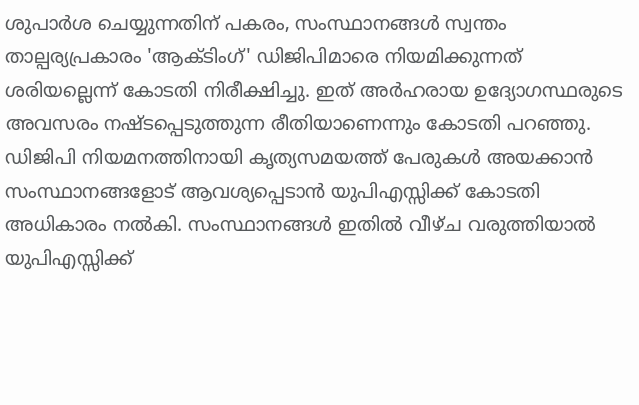ശുപാർശ ചെയ്യുന്നതിന് പകരം, സംസ്ഥാനങ്ങൾ സ്വന്തം താല്പര്യപ്രകാരം 'ആക്ടിംഗ്' ഡിജിപിമാരെ നിയമിക്കുന്നത് ശരിയല്ലെന്ന് കോടതി നിരീക്ഷിച്ചു. ഇത് അർഹരായ ഉദ്യോഗസ്ഥരുടെ അവസരം നഷ്ടപ്പെടുത്തുന്ന രീതിയാണെന്നും കോടതി പറഞ്ഞു.
ഡിജിപി നിയമനത്തിനായി കൃത്യസമയത്ത് പേരുകൾ അയക്കാൻ സംസ്ഥാനങ്ങളോട് ആവശ്യപ്പെടാൻ യുപിഎസ്സിക്ക് കോടതി അധികാരം നൽകി. സംസ്ഥാനങ്ങൾ ഇതിൽ വീഴ്ച വരുത്തിയാൽ യുപിഎസ്സിക്ക്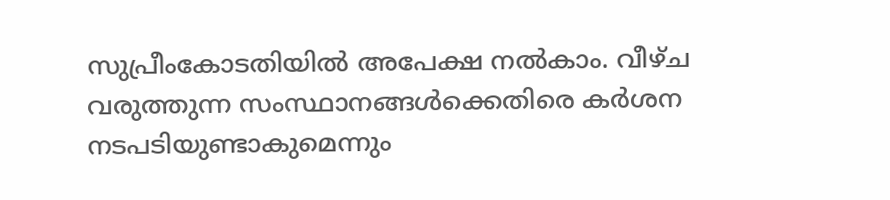സുപ്രീംകോടതിയിൽ അപേക്ഷ നൽകാം. വീഴ്ച വരുത്തുന്ന സംസ്ഥാനങ്ങൾക്കെതിരെ കർശന നടപടിയുണ്ടാകുമെന്നും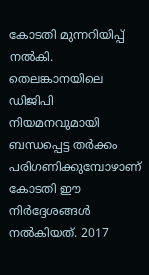കോടതി മുന്നറിയിപ്പ് നൽകി.
തെലങ്കാനയിലെ ഡിജിപി നിയമനവുമായി ബന്ധപ്പെട്ട തർക്കം പരിഗണിക്കുമ്പോഴാണ് കോടതി ഈ നിർദ്ദേശങ്ങൾ നൽകിയത്. 2017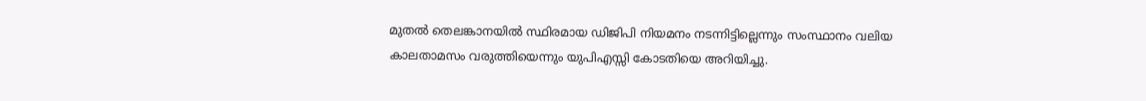മുതൽ തെലങ്കാനയിൽ സ്ഥിരമായ ഡിജിപി നിയമനം നടന്നിട്ടില്ലെന്നും സംസ്ഥാനം വലിയ കാലതാമസം വരുത്തിയെന്നും യുപിഎസ്സി കോടതിയെ അറിയിച്ചു.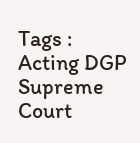Tags : Acting DGP Supreme Court